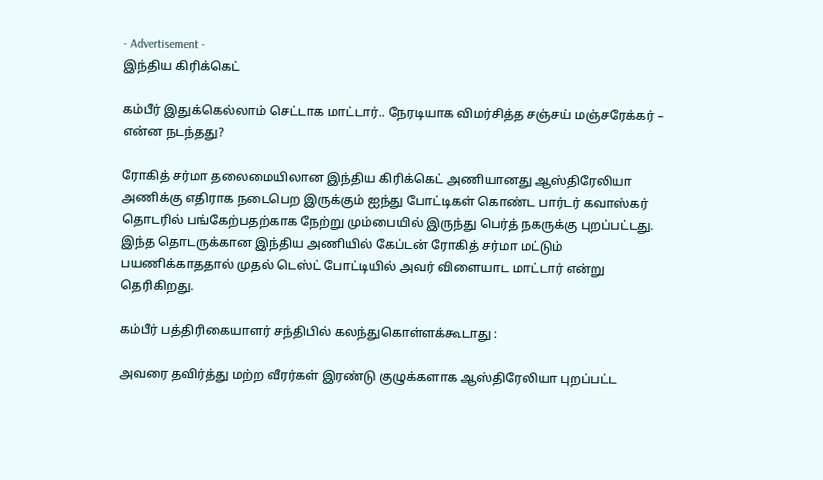- Advertisement -
இந்திய கிரிக்கெட்

கம்பீர் இதுக்கெல்லாம் செட்டாக மாட்டார்.. நேரடியாக விமர்சித்த சஞ்சய் மஞ்சரேக்கர் – என்ன நடந்தது?

ரோகித் சர்மா தலைமையிலான இந்திய கிரிக்கெட் அணியானது ஆஸ்திரேலியா அணிக்கு எதிராக நடைபெற இருக்கும் ஐந்து போட்டிகள் கொண்ட பார்டர் கவாஸ்கர் தொடரில் பங்கேற்பதற்காக நேற்று மும்பையில் இருந்து பெர்த் நகருக்கு புறப்பட்டது. இந்த தொடருக்கான இந்திய அணியில் கேப்டன் ரோகித் சர்மா மட்டும் பயணிக்காததால் முதல் டெஸ்ட் போட்டியில் அவர் விளையாட மாட்டார் என்று தெரிகிறது.

கம்பீர் பத்திரிகையாளர் சந்திபில் கலந்துகொள்ளக்கூடாது :

அவரை தவிர்த்து மற்ற வீரர்கள் இரண்டு குழுக்களாக ஆஸ்திரேலியா புறப்பட்ட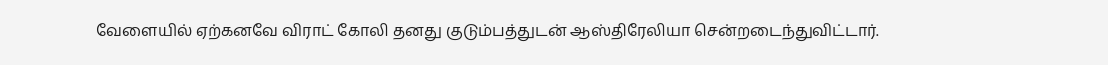வேளையில் ஏற்கனவே விராட் கோலி தனது குடும்பத்துடன் ஆஸ்திரேலியா சென்றடைந்துவிட்டார்.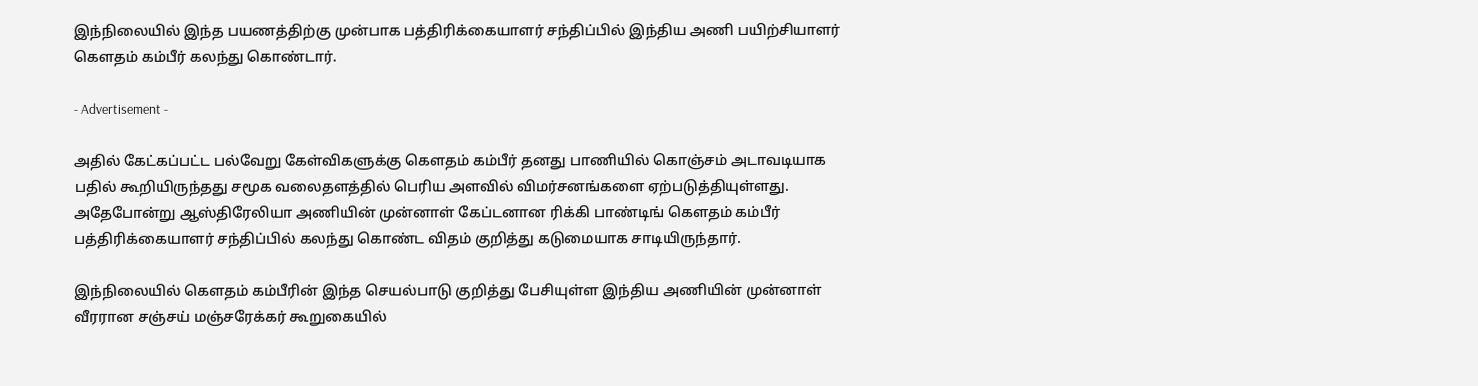இந்நிலையில் இந்த பயணத்திற்கு முன்பாக பத்திரிக்கையாளர் சந்திப்பில் இந்திய அணி பயிற்சியாளர் கௌதம் கம்பீர் கலந்து கொண்டார்.

- Advertisement -

அதில் கேட்கப்பட்ட பல்வேறு கேள்விகளுக்கு கெளதம் கம்பீர் தனது பாணியில் கொஞ்சம் அடாவடியாக பதில் கூறியிருந்தது சமூக வலைதளத்தில் பெரிய அளவில் விமர்சனங்களை ஏற்படுத்தியுள்ளது. அதேபோன்று ஆஸ்திரேலியா அணியின் முன்னாள் கேப்டனான ரிக்கி பாண்டிங் கௌதம் கம்பீர் பத்திரிக்கையாளர் சந்திப்பில் கலந்து கொண்ட விதம் குறித்து கடுமையாக சாடியிருந்தார்.

இந்நிலையில் கௌதம் கம்பீரின் இந்த செயல்பாடு குறித்து பேசியுள்ள இந்திய அணியின் முன்னாள் வீரரான சஞ்சய் மஞ்சரேக்கர் கூறுகையில்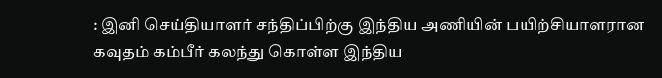: இனி செய்தியாளர் சந்திப்பிற்கு இந்திய அணியின் பயிற்சியாளரான கவுதம் கம்பீர் கலந்து கொள்ள இந்திய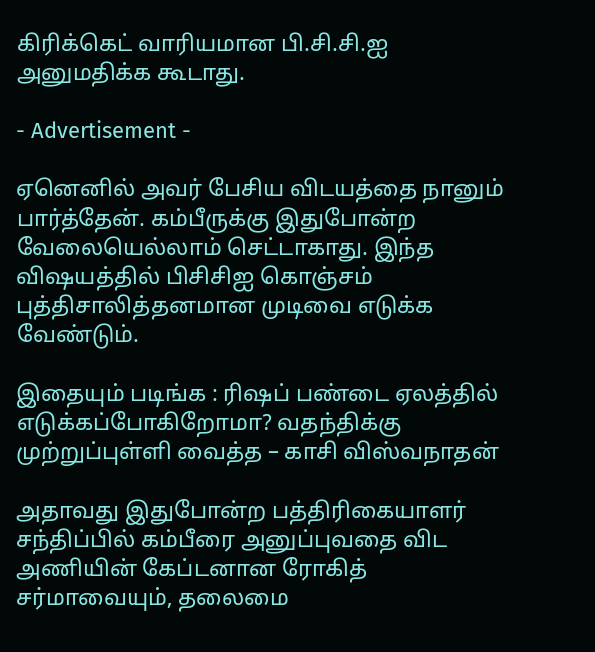கிரிக்கெட் வாரியமான பி.சி.சி.ஐ அனுமதிக்க கூடாது.

- Advertisement -

ஏனெனில் அவர் பேசிய விடயத்தை நானும் பார்த்தேன். கம்பீருக்கு இதுபோன்ற வேலையெல்லாம் செட்டாகாது. இந்த விஷயத்தில் பிசிசிஐ கொஞ்சம் புத்திசாலித்தனமான முடிவை எடுக்க வேண்டும்.

இதையும் படிங்க : ரிஷப் பண்டை ஏலத்தில் எடுக்கப்போகிறோமா? வதந்திக்கு முற்றுப்புள்ளி வைத்த – காசி விஸ்வநாதன்

அதாவது இதுபோன்ற பத்திரிகையாளர் சந்திப்பில் கம்பீரை அனுப்புவதை விட அணியின் கேப்டனான ரோகித் சர்மாவையும், தலைமை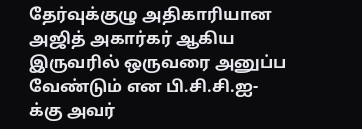தேர்வுக்குழு அதிகாரியான அஜித் அகார்கர் ஆகிய இருவரில் ஒருவரை அனுப்ப வேண்டும் என பி.சி.சி.ஐ-க்கு அவர்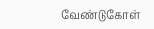வேண்டுகோள்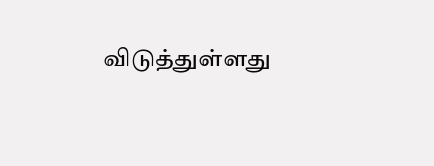விடுத்துள்ளது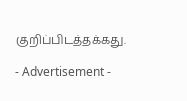குறிப்பிடத்தக்கது.

- Advertisement -